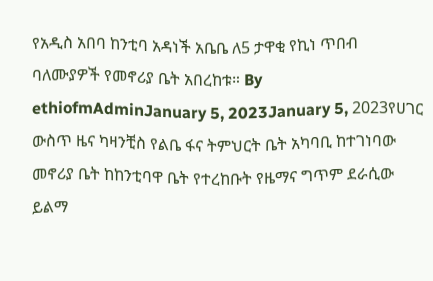የአዲስ አበባ ከንቲባ አዳነች አቤቤ ለ5 ታዋቂ የኪነ ጥበብ ባለሙያዎች የመኖሪያ ቤት አበረከቱ። By ethiofmAdminJanuary 5, 2023January 5, 2023የሀገር ውስጥ ዜና ካዛንቺስ የልቤ ፋና ትምህርት ቤት አካባቢ ከተገነባው መኖሪያ ቤት ከከንቲባዋ ቤት የተረከቡት የዜማና ግጥም ደራሲው ይልማ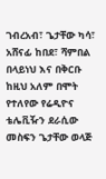ገብረአብ፣ ጌታቸው ካሳ፣ አሸናፊ ከበደ፣ ሻምበል በላይነህ እና በቅርቡ ከዚህ አለም በሞት የተለየው የሬዲዮና ቴሌቪዥን ደራሲው መስፍን ጌታቸው ወላጅ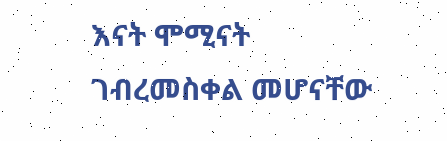እናት ሞሚናት ገብረመስቀል መሆናቸው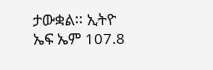ታውቋል፡፡ ኢትዮ ኤፍ ኤም 107.8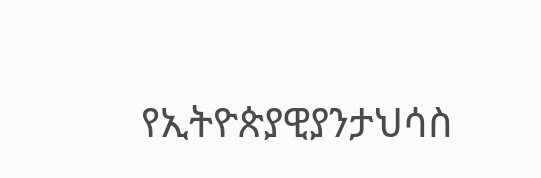የኢትዮጵያዊያንታህሳስ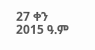27 ቀን 2015 ዓ.ም